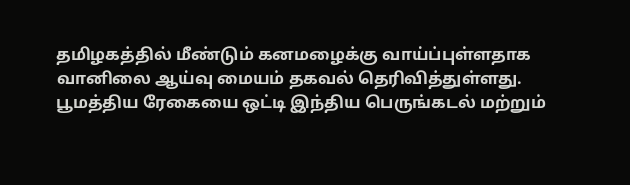தமிழகத்தில் மீண்டும் கனமழைக்கு வாய்ப்புள்ளதாக வானிலை ஆய்வு மையம் தகவல் தெரிவித்துள்ளது. பூமத்திய ரேகையை ஒட்டி இந்திய பெருங்கடல் மற்றும்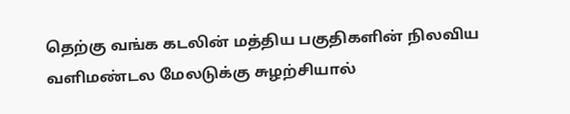தெற்கு வங்க கடலின் மத்திய பகுதிகளின் நிலவிய வளிமண்டல மேலடுக்கு சுழற்சியால்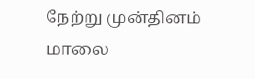நேற்று முன்தினம் மாலை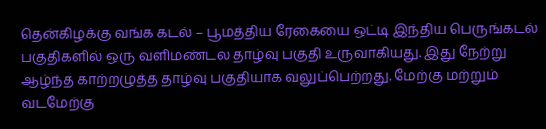தென்கிழக்கு வங்க கடல் – பூமத்திய ரேகையை ஒட்டி இந்திய பெருங்கடல் பகுதிகளில் ஒரு வளிமண்டல தாழ்வு பகுதி உருவாகியது. இது நேற்று ஆழ்ந்த காற்றழுத்த தாழ்வு பகுதியாக வலுப்பெற்றது. மேற்கு மற்றும் வடமேற்கு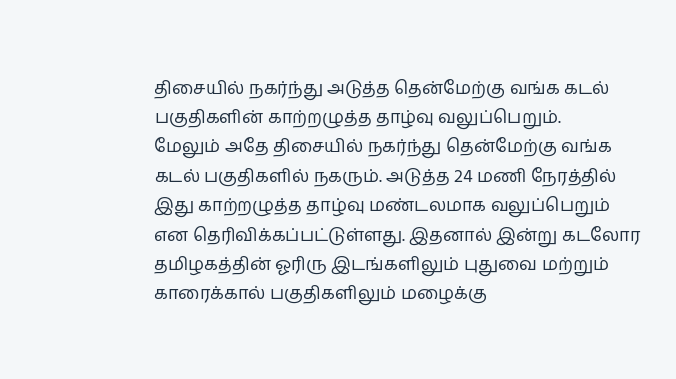திசையில் நகர்ந்து அடுத்த தென்மேற்கு வங்க கடல் பகுதிகளின் காற்றழுத்த தாழ்வு வலுப்பெறும்.
மேலும் அதே திசையில் நகர்ந்து தென்மேற்கு வங்க கடல் பகுதிகளில் நகரும். அடுத்த 24 மணி நேரத்தில் இது காற்றழுத்த தாழ்வு மண்டலமாக வலுப்பெறும் என தெரிவிக்கப்பட்டுள்ளது. இதனால் இன்று கடலோர தமிழகத்தின் ஓரிரு இடங்களிலும் புதுவை மற்றும் காரைக்கால் பகுதிகளிலும் மழைக்கு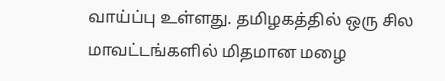வாய்ப்பு உள்ளது. தமிழகத்தில் ஒரு சில மாவட்டங்களில் மிதமான மழை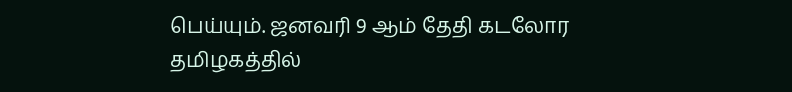பெய்யும். ஜனவரி 9 ஆம் தேதி கடலோர தமிழகத்தில்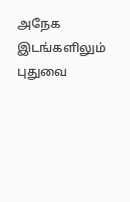அநேக இடங்களிலும் புதுவை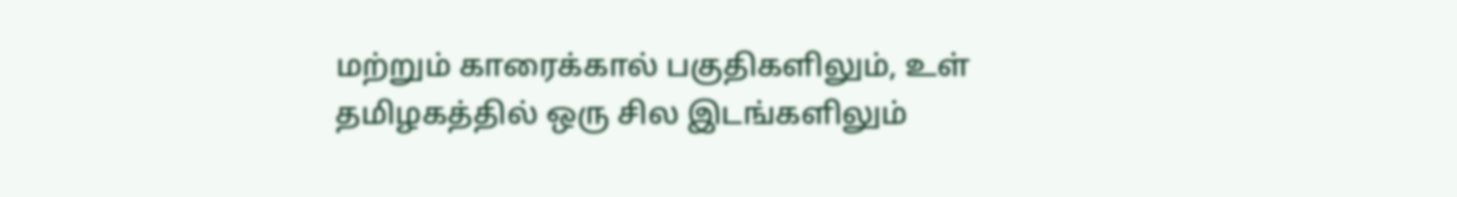மற்றும் காரைக்கால் பகுதிகளிலும், உள் தமிழகத்தில் ஒரு சில இடங்களிலும்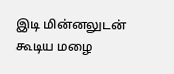இடி மின்னலுடன் கூடிய மழை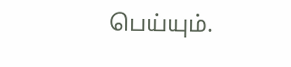பெய்யும்.